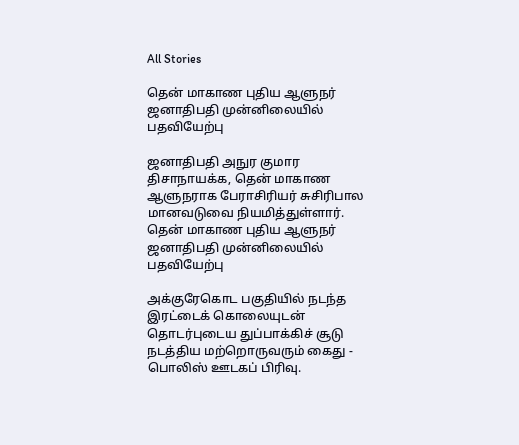All Stories

தென் மாகாண புதிய ஆளுநர் ஜனாதிபதி முன்னிலையில் பதவியேற்பு

ஜனாதிபதி அநுர குமார திசாநாயக்க, தென் மாகாண ஆளுநராக பேராசிரியர் சுசிரிபால மானவடுவை நியமித்துள்ளார்.
தென் மாகாண புதிய ஆளுநர் ஜனாதிபதி முன்னிலையில் பதவியேற்பு

அக்குரேகொட பகுதியில் நடந்த இரட்டைக் கொலையுடன் தொடர்புடைய துப்பாக்கிச் சூடு நடத்திய மற்றொருவரும் கைது - பொலிஸ் ஊடகப் பிரிவு.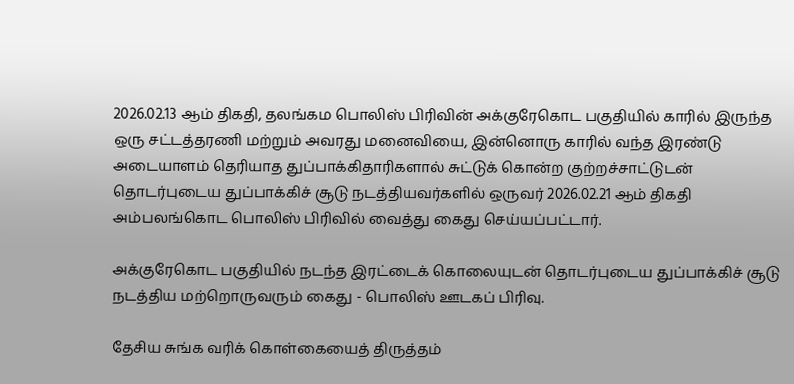2026.02.13 ஆம் திகதி, தலங்கம பொலிஸ் பிரிவின் அக்குரேகொட பகுதியில் காரில் இருந்த ஒரு சட்டத்தரணி மற்றும் அவரது மனைவியை, இன்னொரு காரில் வந்த இரண்டு அடையாளம் தெரியாத துப்பாக்கிதாரிகளால் சுட்டுக் கொன்ற குற்றச்சாட்டுடன் தொடர்புடைய துப்பாக்கிச் சூடு நடத்தியவர்களில் ஒருவர் 2026.02.21 ஆம் திகதி அம்பலங்கொட பொலிஸ் பிரிவில் வைத்து கைது செய்யப்பட்டார்.

அக்குரேகொட பகுதியில் நடந்த இரட்டைக் கொலையுடன் தொடர்புடைய துப்பாக்கிச் சூடு நடத்திய மற்றொருவரும் கைது - பொலிஸ் ஊடகப் பிரிவு.

தேசிய சுங்க வரிக் கொள்கையைத் திருத்தம்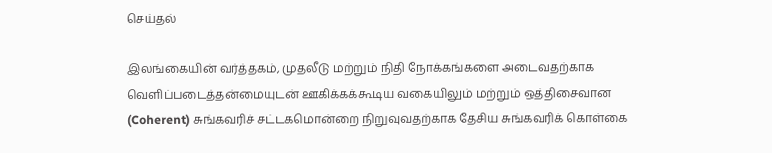செய்தல்

இலங்கையின் வர்த்தகம், முதலீடு மற்றும் நிதி நோக்கங்களை அடைவதற்காக வெளிப்படைத்தன்மையுடன் ஊகிக்கக்கூடிய வகையிலும் மற்றும் ஒத்திசைவான (Coherent) சுங்கவரிச் சட்டகமொன்றை நிறுவுவதற்காக தேசிய சுங்கவரிக் கொள்கை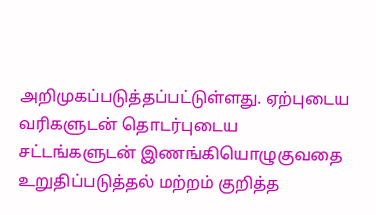அறிமுகப்படுத்தப்பட்டுள்ளது. ஏற்புடைய வரிகளுடன் தொடர்புடைய சட்டங்களுடன் இணங்கியொழுகுவதை உறுதிப்படுத்தல் மற்றம் குறித்த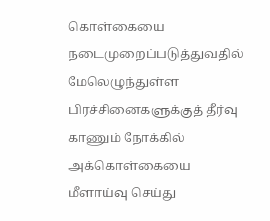கொள்கையை நடைமுறைப்படுத்துவதில் மேலெழுந்துள்ள பிரச்சினைகளுக்குத் தீர்வு காணும் நோக்கில் அக்கொள்கையை மீளாய்வு செய்து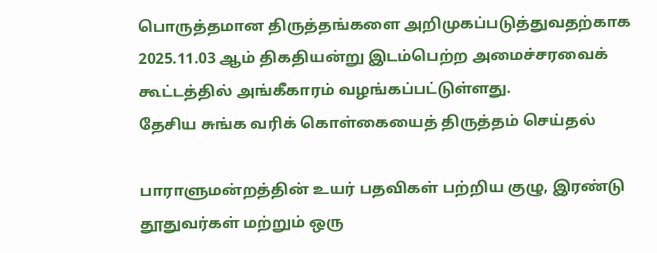பொருத்தமான திருத்தங்களை அறிமுகப்படுத்துவதற்காக 2025.11.03 ஆம் திகதியன்று இடம்பெற்ற அமைச்சரவைக் கூட்டத்தில் அங்கீகாரம் வழங்கப்பட்டுள்ளது.
தேசிய சுங்க வரிக் கொள்கையைத் திருத்தம் செய்தல்

பாராளுமன்றத்தின் உயர் பதவிகள் பற்றிய குழு, இரண்டு தூதுவர்கள் மற்றும் ஒரு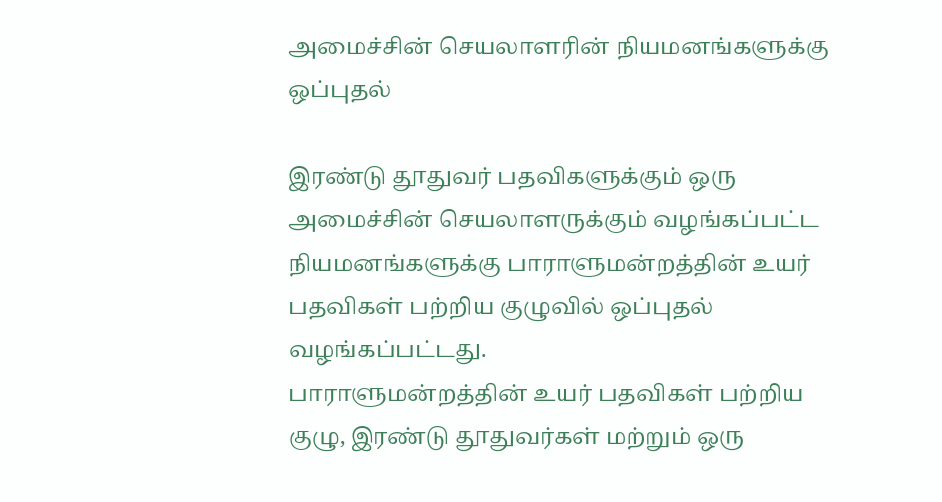அமைச்சின் செயலாளரின் நியமனங்களுக்கு ஒப்புதல்

இரண்டு தூதுவர் பதவிகளுக்கும் ஒரு அமைச்சின் செயலாளருக்கும் வழங்கப்பட்ட நியமனங்களுக்கு பாராளுமன்றத்தின் உயர் பதவிகள் பற்றிய குழுவில் ஒப்புதல் வழங்கப்பட்டது.
பாராளுமன்றத்தின் உயர் பதவிகள் பற்றிய குழு, இரண்டு தூதுவர்கள் மற்றும் ஒரு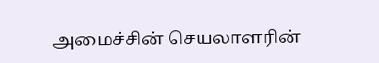அமைச்சின் செயலாளரின்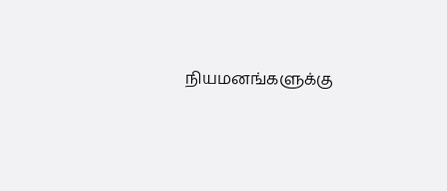நியமனங்களுக்கு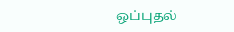ஒப்புதல்